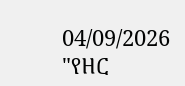04/09/2026
"የዘር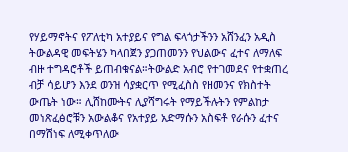የሃይማኖትና የፖለቲካ አተያይና የግል ፍላጎታችንን አሸንፈን አዲስ ትውልዳዊ መፍትሄን ካላበጀን ያጋጠመንን የህልውና ፈተና ለማለፍ ብዙ ተግዳሮቶች ይጠብቁናል።ትውልድ አብሮ የተገመደና የተቋጠረ ብቻ ሳይሆን እንደ ወንዝ ሳያቋርጥ የሚፈስስ የዘመንና የክስተት ውጤት ነው። ሊሸከሙትና ሊያሻግሩት የማይችሉትን የምልከታ መነጽፈፅሮቹን አውልቆና የአተያይ አድማሱን አስፍቶ የራሱን ፈተና በማሽነፍ ለሚቀጥለው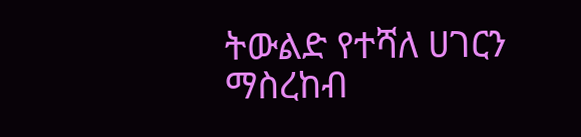ትውልድ የተሻለ ሀገርን ማስረከብ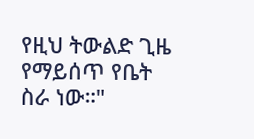የዚህ ትውልድ ጊዜ የማይሰጥ የቤት ስራ ነው።"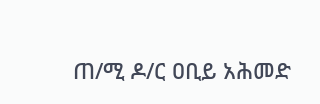ጠ/ሚ ዶ/ር ዐቢይ አሕመድ